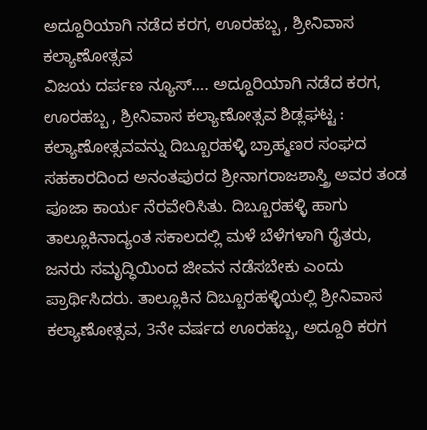ಅದ್ದೂರಿಯಾಗಿ ನಡೆದ ಕರಗ, ಊರಹಬ್ಬ , ಶ್ರೀನಿವಾಸ ಕಲ್ಯಾಣೋತ್ಸವ
ವಿಜಯ ದರ್ಪಣ ನ್ಯೂಸ್…. ಅದ್ದೂರಿಯಾಗಿ ನಡೆದ ಕರಗ, ಊರಹಬ್ಬ , ಶ್ರೀನಿವಾಸ ಕಲ್ಯಾಣೋತ್ಸವ ಶಿಡ್ಲಘಟ್ಟ : ಕಲ್ಯಾಣೋತ್ಸವವನ್ನು ದಿಬ್ಬೂರಹಳ್ಳಿ ಬ್ರಾಹ್ಮಣರ ಸಂಘದ ಸಹಕಾರದಿಂದ ಅನಂತಪುರದ ಶ್ರೀನಾಗರಾಜಶಾಸ್ತ್ರಿ ಅವರ ತಂಡ ಪೂಜಾ ಕಾರ್ಯ ನೆರವೇರಿಸಿತು. ದಿಬ್ಬೂರಹಳ್ಳಿ ಹಾಗು ತಾಲ್ಲೂಕಿನಾದ್ಯಂತ ಸಕಾಲದಲ್ಲಿ ಮಳೆ ಬೆಳೆಗಳಾಗಿ ರೈತರು, ಜನರು ಸಮೃದ್ಧಿಯಿಂದ ಜೀವನ ನಡೆಸಬೇಕು ಎಂದು ಪ್ರಾರ್ಥಿಸಿದರು. ತಾಲ್ಲೂಕಿನ ದಿಬ್ಬೂರಹಳ್ಳಿಯಲ್ಲಿ ಶ್ರೀನಿವಾಸ ಕಲ್ಯಾಣೋತ್ಸವ, 3ನೇ ವರ್ಷದ ಊರಹಬ್ಬ, ಅದ್ದೂರಿ ಕರಗ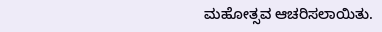ಮಹೋತ್ಸವ ಆಚರಿಸಲಾಯಿತು.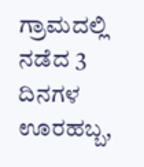ಗ್ರಾಮದಲ್ಲಿ ನಡೆದ 3 ದಿನಗಳ ಊರಹಬ್ಬ,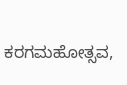ಕರಗಮಹೋತ್ಸವ,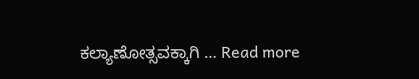ಕಲ್ಯಾಣೋತ್ಸವಕ್ಕಾಗಿ … Read more